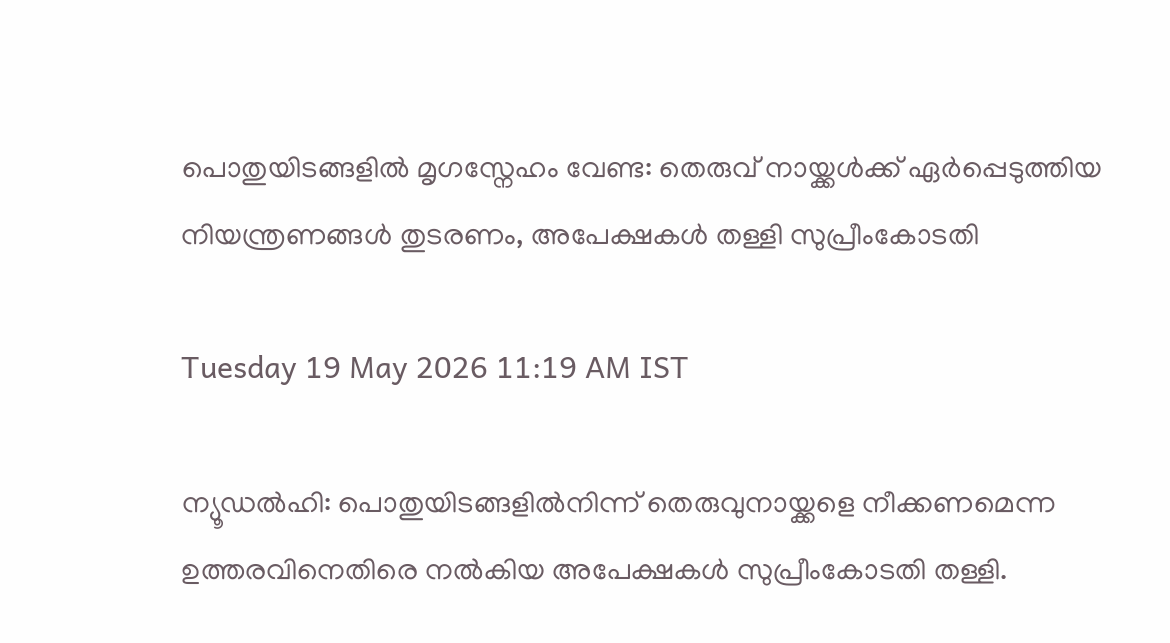പൊതുയിടങ്ങളിൽ മൃഗസ്നേഹം വേണ്ട: തെരുവ് നായ്ക്കൾക്ക് ഏർപ്പെടുത്തിയ നിയന്ത്രണങ്ങൾ തുടരണം, അപേക്ഷകൾ തള്ളി സുപ്രീംകോടതി

Tuesday 19 May 2026 11:19 AM IST

ന്യൂഡൽഹി: പൊതുയിടങ്ങളിൽനിന്ന് തെരുവുനായ്ക്കളെ നീക്കണമെന്ന ഉത്തരവിനെതിരെ നൽകിയ അപേക്ഷകൾ സുപ്രീംകോടതി തള്ളി.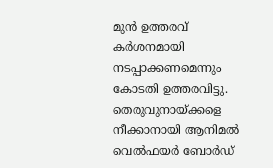മുൻ ഉത്തരവ് കർശനമായി നടപ്പാക്കണമെന്നും കോടതി ഉത്തരവിട്ടു. തെരുവുനായ്ക്കളെ നീക്കാനായി ആനിമൽ വെൽഫയർ ബോർഡ്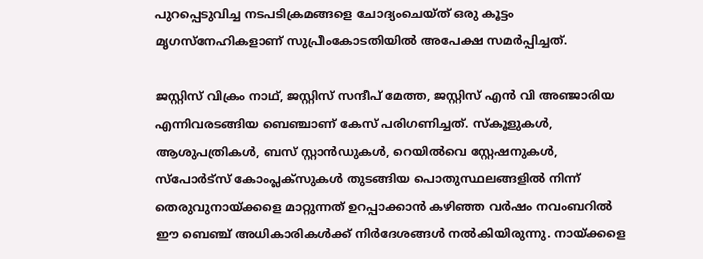പുറപ്പെടുവിച്ച നടപടിക്രമങ്ങളെ ചോദ്യംചെയ്ത് ഒരു കൂട്ടം മൃഗസ്നേഹികളാണ് സുപ്രീംകോടതിയിൽ അപേക്ഷ സമർപ്പിച്ചത്.

ജസ്റ്റിസ് വിക്രം നാഥ്, ജസ്റ്റിസ് സന്ദീപ് മേത്ത, ജസ്റ്റിസ് എൻ വി അഞ്ജാരിയ എന്നിവരടങ്ങിയ ബെഞ്ചാണ് കേസ് പരിഗണിച്ചത്. സ്‌കൂളുകൾ, ആശുപത്രികൾ, ബസ് സ്റ്റാൻഡുകൾ, റെയിൽവെ സ്റ്റേഷനുകൾ, സ്‌പോർട്‌സ് കോംപ്ലക്സുകൾ തുടങ്ങിയ പൊതുസ്ഥലങ്ങളിൽ നിന്ന് തെരുവുനായ്ക്കളെ മാറ്റുന്നത് ഉറപ്പാക്കാൻ കഴിഞ്ഞ വർഷം നവംബറിൽ ഈ ബെഞ്ച് അധികാരികൾക്ക് നിർദേശങ്ങൾ നൽകിയിരുന്നു. നായ്ക്കളെ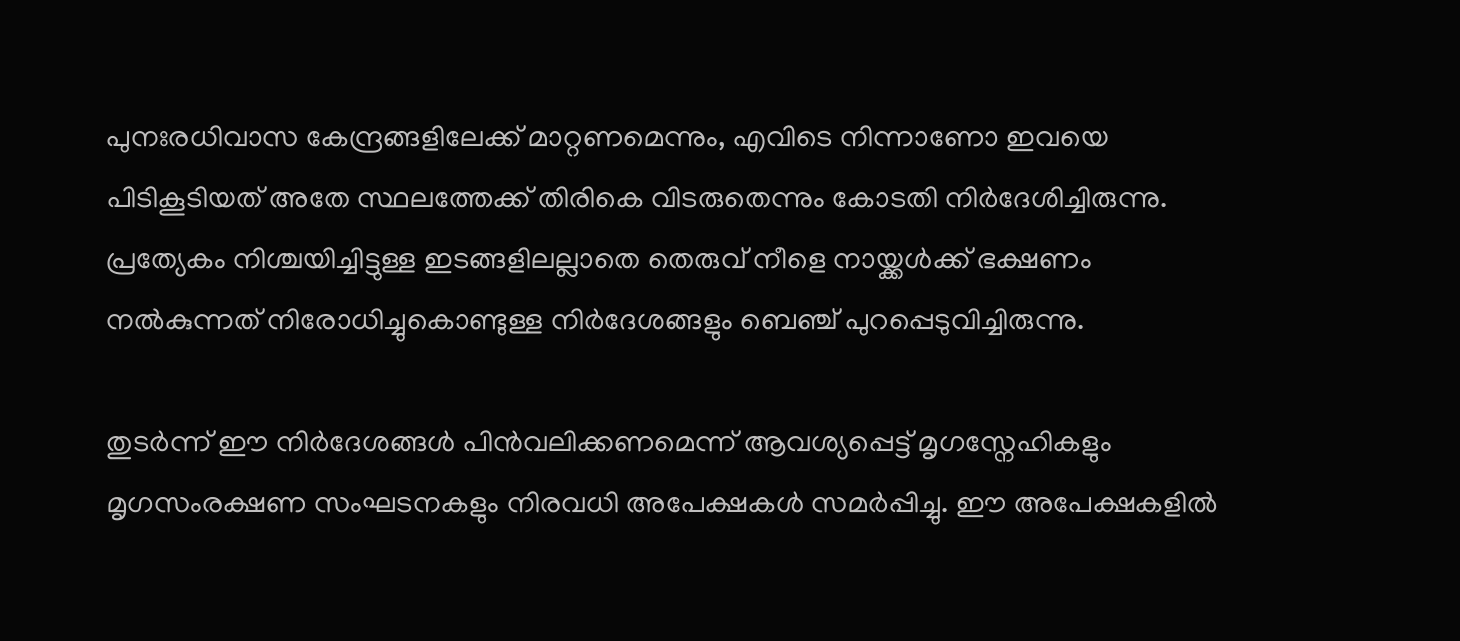പുനഃരധിവാസ കേന്ദ്രങ്ങളിലേക്ക് മാറ്റണമെന്നും, എവിടെ നിന്നാണോ ഇവയെ പിടികൂടിയത് അതേ സ്ഥലത്തേക്ക് തിരികെ വിടരുതെന്നും കോടതി നിർദേശിച്ചിരുന്നു. പ്രത്യേകം നിശ്ചയിച്ചിട്ടുള്ള ഇടങ്ങളിലല്ലാതെ തെരുവ് നീളെ നായ്ക്കൾക്ക് ഭക്ഷണം നൽകുന്നത് നിരോധിച്ചുകൊണ്ടുള്ള നിർദേശങ്ങളും ബെഞ്ച് പുറപ്പെടുവിച്ചിരുന്നു.

തുടർന്ന് ഈ നിർദേശങ്ങൾ പിൻവലിക്കണമെന്ന് ആവശ്യപ്പെട്ട് മൃഗസ്നേഹികളും മൃഗസംരക്ഷണ സംഘടനകളും നിരവധി അപേക്ഷകൾ സമർപ്പിച്ചു. ഈ അപേക്ഷകളിൽ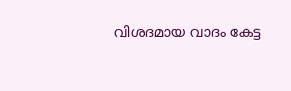വിശദമായ വാദം കേട്ട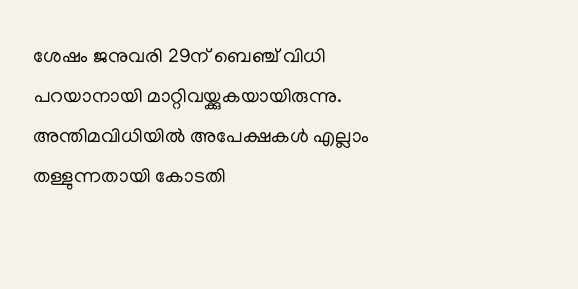ശേഷം ജനുവരി 29ന് ബെഞ്ച് വിധി പറയാനായി മാറ്റിവയ്ക്കുകയായിരുന്നു. അന്തിമവിധിയിൽ അപേക്ഷകൾ എല്ലാം തള്ളുന്നതായി കോടതി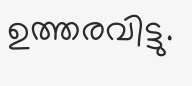ഉത്തരവിട്ടു.